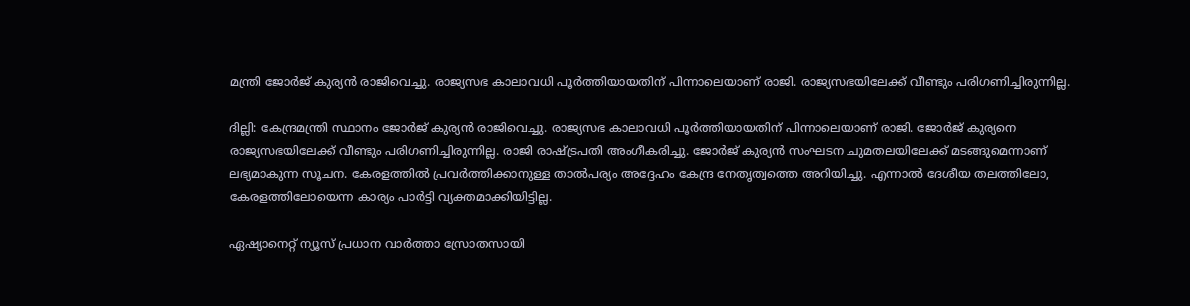മന്ത്രി ജോർജ് കുര്യൻ രാജിവെച്ചു. രാജ്യസഭ കാലാവധി പൂർത്തിയായതിന് പിന്നാലെയാണ് രാജി. രാജ്യസഭയിലേക്ക് വീണ്ടും പരിഗണിച്ചിരുന്നില്ല.

ദില്ലി: കേന്ദ്രമന്ത്രി സ്ഥാനം ജോർജ് കുര്യൻ രാജിവെച്ചു. രാജ്യസഭ കാലാവധി പൂർത്തിയായതിന് പിന്നാലെയാണ് രാജി. ജോർജ് കുര്യനെ രാജ്യസഭയിലേക്ക് വീണ്ടും പരിഗണിച്ചിരുന്നില്ല. രാജി രാഷ്ട്രപതി അംഗീകരിച്ചു. ജോർജ് കുര്യൻ സംഘടന ചുമതലയിലേക്ക് മടങ്ങുമെന്നാണ് ലഭ്യമാകുന്ന സൂചന. കേരളത്തിൽ പ്രവർത്തിക്കാനുള്ള താൽപര്യം അദ്ദേഹം കേന്ദ്ര നേതൃത്വത്തെ അറിയിച്ചു. എന്നാൽ ദേശീയ തലത്തിലോ, കേരളത്തിലോയെന്ന കാര്യം പാര്‍ട്ടി വ്യക്തമാക്കിയിട്ടില്ല.

ഏഷ്യാനെറ്റ് ന്യൂസ് പ്രധാന വാർത്താ സ്രോതസായി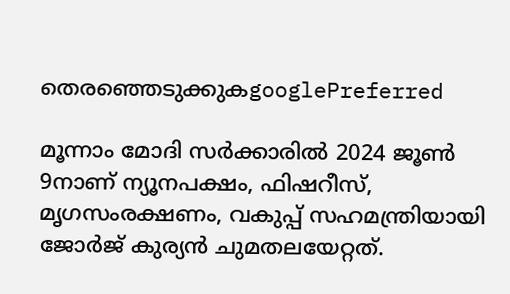തെരഞ്ഞെടുക്കുകgooglePreferred

മൂന്നാം മോദി സര്‍ക്കാരില്‍ 2024 ജൂണ്‍ 9നാണ് ന്യൂനപക്ഷം, ഫിഷറീസ്, മൃഗസംരക്ഷണം, വകുപ്പ് സഹമന്ത്രിയായി ജോര്‍ജ് കുര്യന്‍ ചുമതലയേറ്റത്.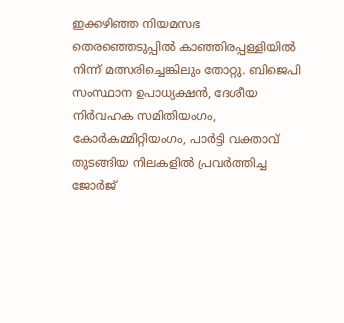ഇക്കഴിഞ്ഞ നിയമസഭ തെരഞ്ഞെടുപ്പില്‍ കാഞ്ഞിരപ്പള്ളിയില്‍ നിന്ന് മത്സരിച്ചെങ്കിലും തോറ്റു. ബിജെപി സംസ്ഥാന ഉപാധ്യക്ഷന്‍, ദേശീയ നിര്‍വഹക സമിതിയംഗം, കോര്‍കമ്മിറ്റിയംഗം, പാര്‍ട്ടി വക്താവ് തുടങ്ങിയ നിലകളില്‍ പ്രവര്‍ത്തിച്ച ജോര്‍ജ്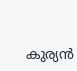കുര്യന്‍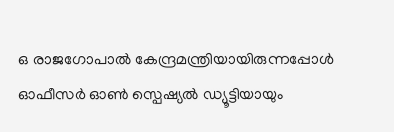ഒ രാജഗോപാല്‍ കേന്ദ്രമന്ത്രിയായിരുന്നപ്പോള്‍ ഓഫീസര്‍ ഓണ്‍ സ്പെഷ്യല്‍ ഡ്യൂട്ടിയായും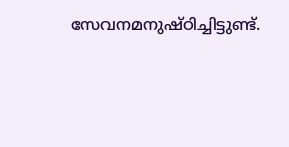സേവനമനുഷ്ഠിച്ചിട്ടുണ്ട്.